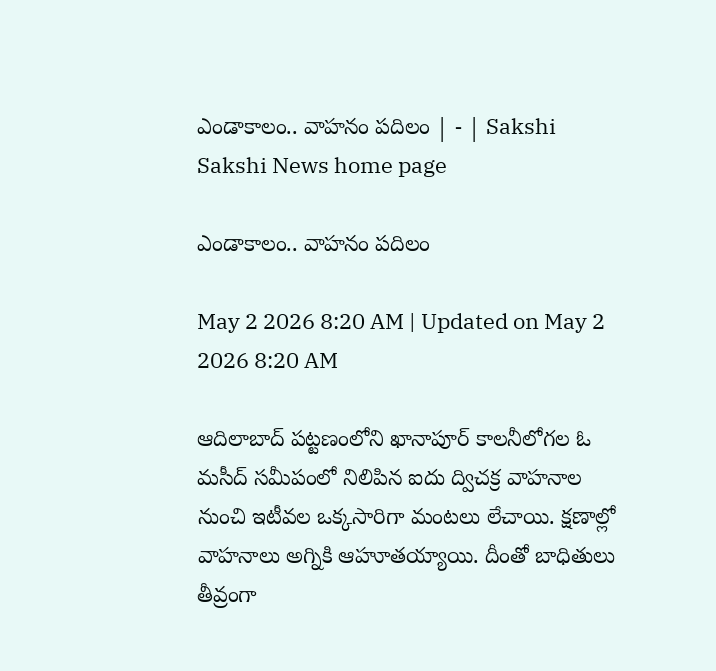ఎండాకాలం.. వాహనం పదిలం | - | Sakshi
Sakshi News home page

ఎండాకాలం.. వాహనం పదిలం

May 2 2026 8:20 AM | Updated on May 2 2026 8:20 AM

ఆదిలాబాద్‌ పట్టణంలోని ఖానాపూర్‌ కాలనీలోగల ఓ మసీద్‌ సమీపంలో నిలిపిన ఐదు ద్విచక్ర వాహనాల నుంచి ఇటీవల ఒక్కసారిగా మంటలు లేచాయి. క్షణాల్లో వాహనాలు అగ్నికి ఆహూతయ్యాయి. దీంతో బాధితులు తీవ్రంగా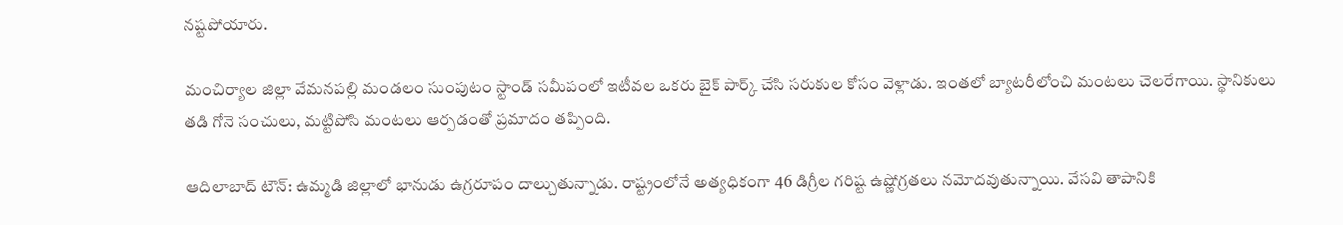నష్టపోయారు.

మంచిర్యాల జిల్లా వేమనపల్లి మండలం సుంపుటం స్టాండ్‌ సమీపంలో ఇటీవల ఒకరు బైక్‌ పార్క్‌ చేసి సరుకుల కోసం వెళ్లాడు. ఇంతలో బ్యాటరీలోంచి మంటలు చెలరేగాయి. స్థానికులు తడి గోనె సంచులు, మట్టిపోసి మంటలు ఆర్పడంతో ప్రమాదం తప్పింది.

ఆదిలాబాద్‌ టౌన్‌: ఉమ్మడి జిల్లాలో భానుడు ఉగ్రరూపం దాల్చుతున్నాడు. రాష్ట్రంలోనే అత్యధికంగా 46 డిగ్రీల గరిష్ట ఉష్ణోగ్రతలు నమోదవుతున్నాయి. వేసవి తాపానికి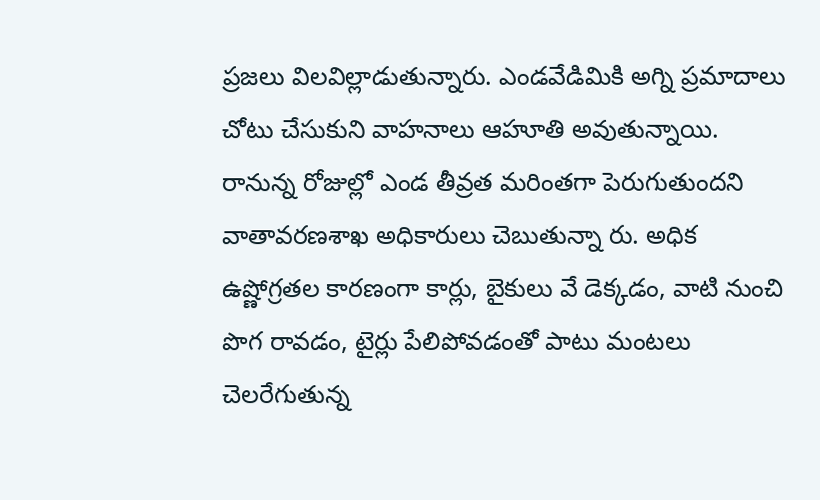ప్రజలు విలవిల్లాడుతున్నారు. ఎండవేడిమికి అగ్ని ప్రమాదాలు చోటు చేసుకుని వాహనాలు ఆహూతి అవుతున్నాయి. రానున్న రోజుల్లో ఎండ తీవ్రత మరింతగా పెరుగుతుందని వాతావరణశాఖ అధికారులు చెబుతున్నా రు. అధిక ఉష్ణోగ్రతల కారణంగా కార్లు, బైకులు వే డెక్కడం, వాటి నుంచి పొగ రావడం, టైర్లు పేలిపోవడంతో పాటు మంటలు చెలరేగుతున్న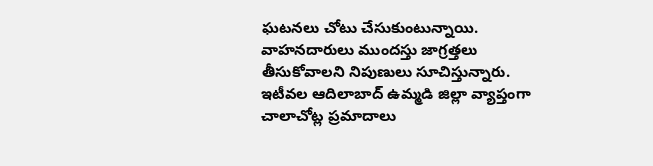ఘటనలు చోటు చేసుకుంటున్నాయి. వాహనదారులు ముందస్తు జాగ్రత్తలు తీసుకోవాలని నిపుణులు సూచిస్తున్నారు. ఇటీవల ఆదిలాబాద్‌ ఉమ్మడి జిల్లా వ్యాప్తంగా చాలాచోట్ల ప్రమాదాలు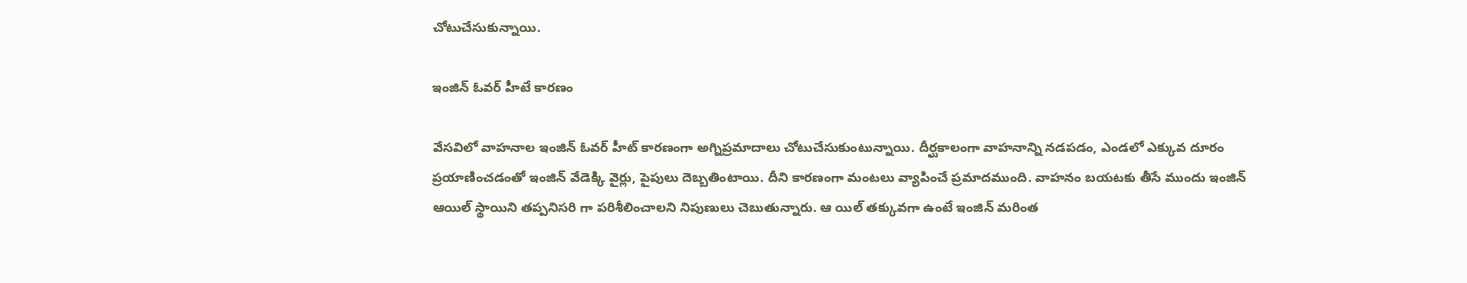చోటుచేసుకున్నాయి.

ఇంజిన్‌ ఓవర్‌ హీటే కారణం

వేసవిలో వాహనాల ఇంజిన్‌ ఓవర్‌ హీట్‌ కారణంగా అగ్నిప్రమాదాలు చోటుచేసుకుంటున్నాయి. దీర్ఘకాలంగా వాహనాన్ని నడపడం, ఎండలో ఎక్కువ దూరం ప్రయాణించడంతో ఇంజిన్‌ వేడెక్కి వైర్లు, పైపులు దెబ్బతింటాయి. దీని కారణంగా మంటలు వ్యాపించే ప్రమాదముంది. వాహనం బయటకు తీసే ముందు ఇంజిన్‌ ఆయిల్‌ స్థాయిని తప్పనిసరి గా పరిశీలించాలని నిపుణులు చెబుతున్నారు. ఆ యిల్‌ తక్కువగా ఉంటే ఇంజిన్‌ మరింత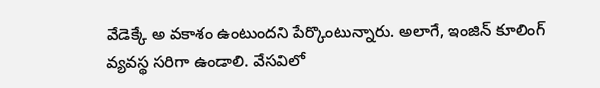వేడెక్కే అ వకాశం ఉంటుందని పేర్కొంటున్నారు. అలాగే, ఇంజిన్‌ కూలింగ్‌ వ్యవస్థ సరిగా ఉండాలి. వేసవిలో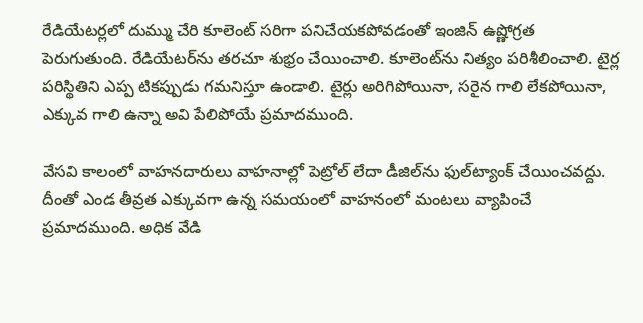రేడియేటర్లలో దుమ్ము చేరి కూలెంట్‌ సరిగా పనిచేయకపోవడంతో ఇంజిన్‌ ఉష్ణోగ్రత పెరుగుతుంది. రేడియేటర్‌ను తరచూ శుభ్రం చేయించాలి. కూలెంట్‌ను నిత్యం పరిశీలించాలి. టైర్ల పరిస్థితిని ఎప్ప టికప్పుడు గమనిస్తూ ఉండాలి. టైర్లు అరిగిపోయినా, సరైన గాలి లేకపోయినా, ఎక్కువ గాలి ఉన్నా అవి పేలిపోయే ప్రమాదముంది.

వేసవి కాలంలో వాహనదారులు వాహనాల్లో పెట్రోల్‌ లేదా డీజిల్‌ను ఫుల్‌ట్యాంక్‌ చేయించవద్దు. దీంతో ఎండ తీవ్రత ఎక్కువగా ఉన్న సమయంలో వాహనంలో మంటలు వ్యాపించే ప్రమాదముంది. అధిక వేడి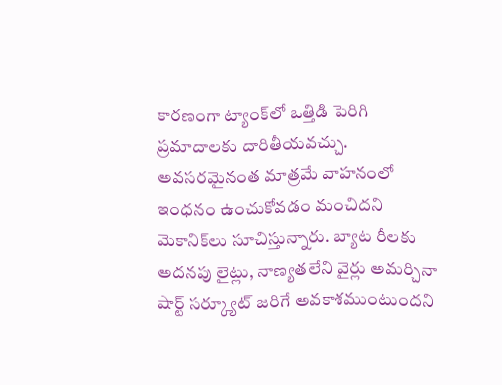కారణంగా ట్యాంక్‌లో ఒత్తిడి పెరిగి ప్రమాదాలకు దారితీయవచ్చు. అవసరమైనంత మాత్రమే వాహనంలో ఇంధనం ఉంచుకోవడం మంచిదని మెకానిక్‌లు సూచిస్తున్నారు. బ్యాట రీలకు అదనపు లైట్లు, నాణ్యతలేని వైర్లు అమర్చినా షార్ట్‌ సర్క్యూట్‌ జరిగే అవకాశముంటుందని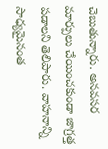చెబుతున్నారు. అనవసర మార్పులు చేయించకుండా జాగ్రత్త పడాలని తెలిపారు. వాహనాన్ని సాధ్యమైనంత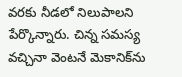వరకు నీడలో నిలుపాలని పేర్కొన్నారు. చిన్న సమస్య వచ్చినా వెంటనే మెకానిక్‌ను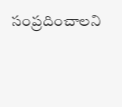సంప్రదించాలని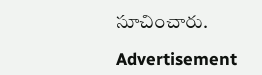సూచించారు.

Advertisement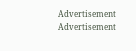Advertisement
Advertisement